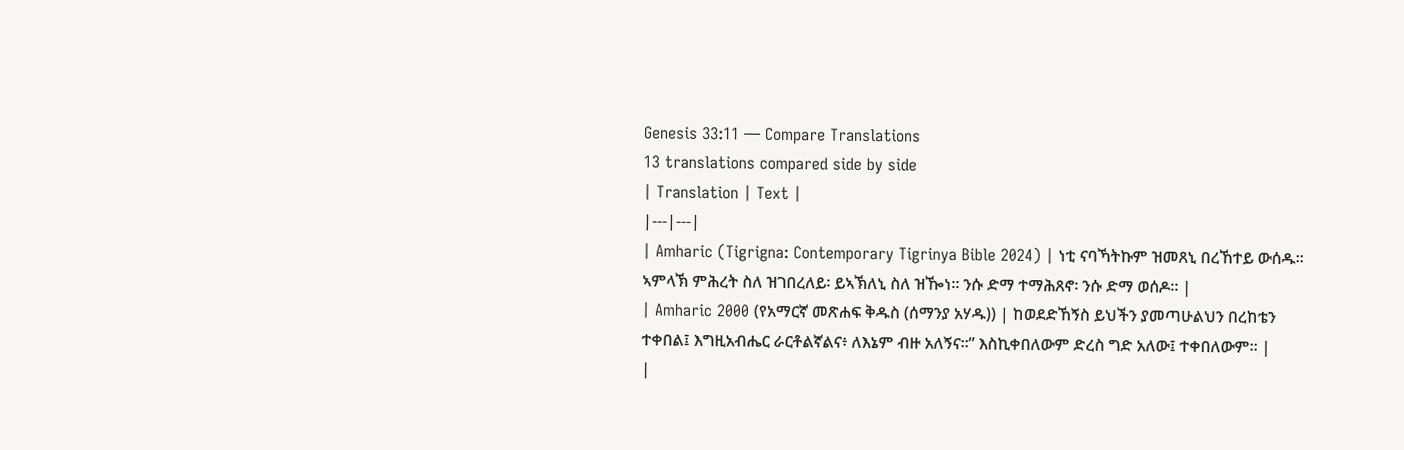Genesis 33:11 — Compare Translations
13 translations compared side by side
| Translation | Text |
|---|---|
| Amharic (Tigrigna: Contemporary Tigrinya Bible 2024) | ነቲ ናባኻትኩም ዝመጸኒ በረኸተይ ውሰዱ። ኣምላኽ ምሕረት ስለ ዝገበረለይ፡ ይኣኽለኒ ስለ ዝዀነ። ንሱ ድማ ተማሕጸኖ፡ ንሱ ድማ ወሰዶ። |
| Amharic 2000 (የአማርኛ መጽሐፍ ቅዱስ (ሰማንያ አሃዱ)) | ከወደድኸኝስ ይህችን ያመጣሁልህን በረከቴን ተቀበል፤ እግዚአብሔር ራርቶልኛልና፥ ለእኔም ብዙ አለኝና።” እስኪቀበለውም ድረስ ግድ አለው፤ ተቀበለውም። |
|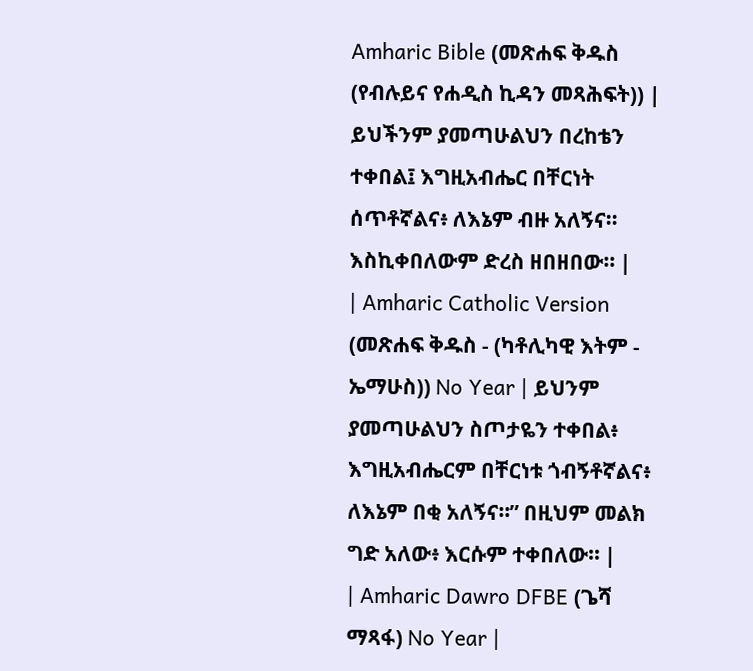Amharic Bible (መጽሐፍ ቅዱስ (የብሉይና የሐዲስ ኪዳን መጻሕፍት)) | ይህችንም ያመጣሁልህን በረከቴን ተቀበል፤ እግዚአብሔር በቸርነት ሰጥቶኛልና፥ ለእኔም ብዙ አለኝና። እስኪቀበለውም ድረስ ዘበዘበው። |
| Amharic Catholic Version (መጽሐፍ ቅዱስ - (ካቶሊካዊ እትም - ኤማሁስ)) No Year | ይህንም ያመጣሁልህን ስጦታዬን ተቀበል፥ እግዚአብሔርም በቸርነቱ ጎብኝቶኛልና፥ ለእኔም በቂ አለኝና።” በዚህም መልክ ግድ አለው፥ እርሱም ተቀበለው። |
| Amharic Dawro DFBE (ጌሻ ማጻፋ) No Year |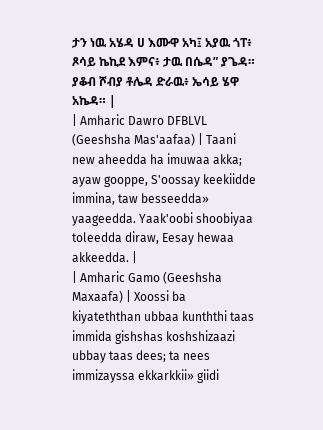ታን ነዉ አሄዳ ሀ እሙዋ አካ፤ አያዉ ጎፐ፥ ጾሳይ ኬኪደ እምና፥ ታዉ በሴዳ” ያጌዳ። ያቆብ ሾብያ ቶሌዳ ድራዉ፥ ኤሳይ ሄዋ አኬዳ። |
| Amharic Dawro DFBLVL (Geeshsha Mas'aafaa) | Taani new aheedda ha imuwaa akka; ayaw gooppe, S'oossay keekiidde immina, taw besseedda» yaageedda. Yaak'oobi shoobiyaa toleedda diraw, Eesay hewaa akkeedda. |
| Amharic Gamo (Geeshsha Maxaafa) | Xoossi ba kiyateththan ubbaa kunththi taas immida gishshas koshshizaazi ubbay taas dees; ta nees immizayssa ekkarkkii» giidi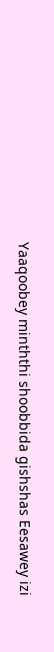Yaaqoobey minththi shoobbida gishshas Eesawey izi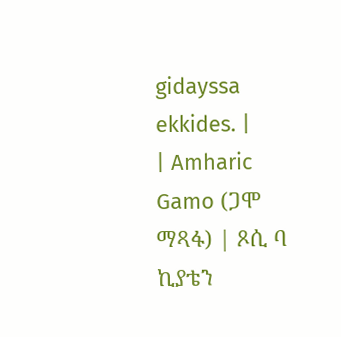gidayssa ekkides. |
| Amharic Gamo (ጋሞ ማጻፋ) | ጾሲ ባ ኪያቴን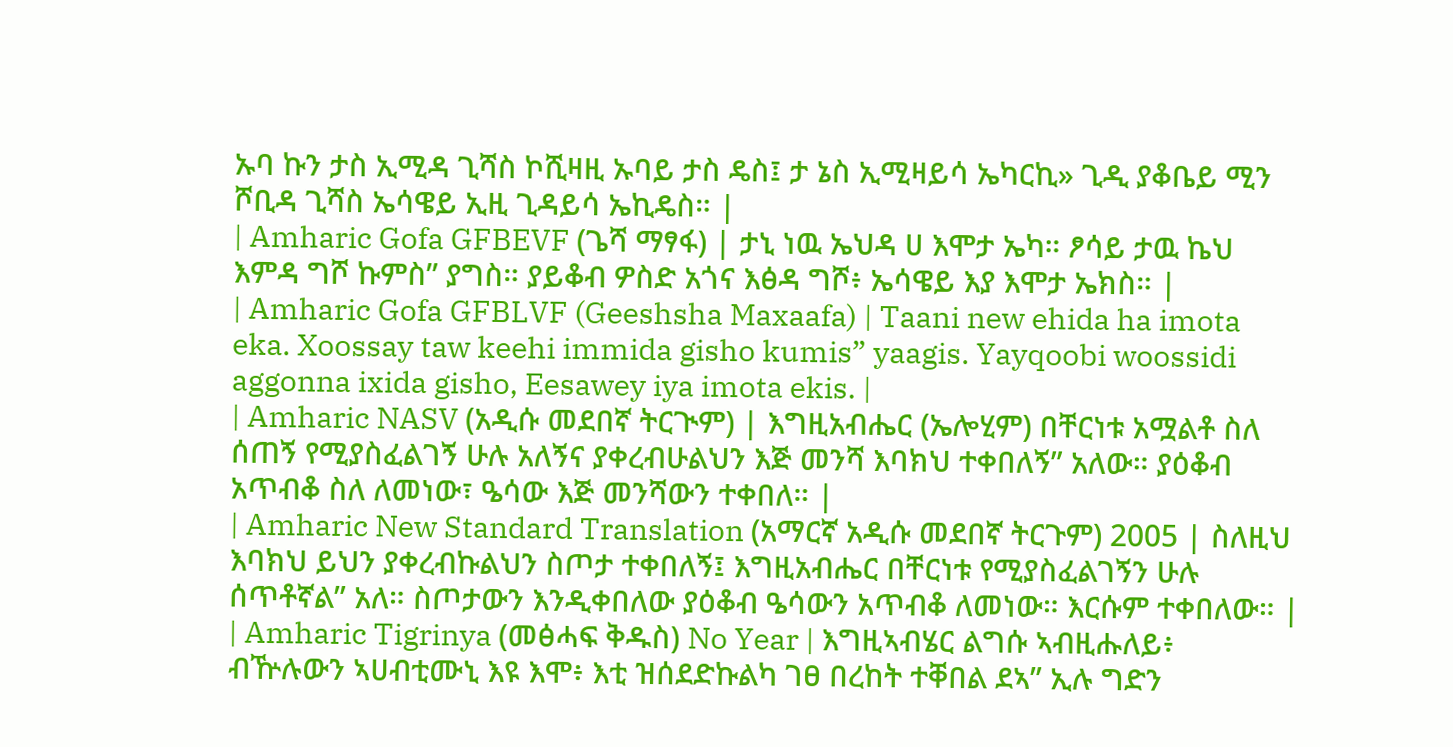ኡባ ኩን ታስ ኢሚዳ ጊሻስ ኮሺዛዚ ኡባይ ታስ ዴስ፤ ታ ኔስ ኢሚዛይሳ ኤካርኪ» ጊዲ ያቆቤይ ሚን ሾቢዳ ጊሻስ ኤሳዌይ ኢዚ ጊዳይሳ ኤኪዴስ። |
| Amharic Gofa GFBEVF (ጌሻ ማፃፋ) | ታኒ ነዉ ኤህዳ ሀ እሞታ ኤካ። ፆሳይ ታዉ ኬህ እምዳ ግሾ ኩምስ” ያግስ። ያይቆብ ዎስድ አጎና እፅዳ ግሾ፥ ኤሳዌይ እያ እሞታ ኤክስ። |
| Amharic Gofa GFBLVF (Geeshsha Maxaafa) | Taani new ehida ha imota eka. Xoossay taw keehi immida gisho kumis” yaagis. Yayqoobi woossidi aggonna ixida gisho, Eesawey iya imota ekis. |
| Amharic NASV (አዲሱ መደበኛ ትርጒም) | እግዚአብሔር (ኤሎሂም) በቸርነቱ አሟልቶ ስለ ሰጠኝ የሚያስፈልገኝ ሁሉ አለኝና ያቀረብሁልህን እጅ መንሻ እባክህ ተቀበለኝ” አለው። ያዕቆብ አጥብቆ ስለ ለመነው፣ ዔሳው እጅ መንሻውን ተቀበለ። |
| Amharic New Standard Translation (አማርኛ አዲሱ መደበኛ ትርጉም) 2005 | ስለዚህ እባክህ ይህን ያቀረብኩልህን ስጦታ ተቀበለኝ፤ እግዚአብሔር በቸርነቱ የሚያስፈልገኝን ሁሉ ሰጥቶኛል” አለ። ስጦታውን እንዲቀበለው ያዕቆብ ዔሳውን አጥብቆ ለመነው። እርሱም ተቀበለው። |
| Amharic Tigrinya (መፅሓፍ ቅዱስ) No Year | እግዚኣብሄር ልግሱ ኣብዚሑለይ፥ ብዅሉውን ኣሀብቲሙኒ እዩ እሞ፥ እቲ ዝሰደድኩልካ ገፀ በረከት ተቐበል ደኣ” ኢሉ ግድን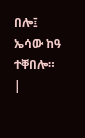በሎ፤ ኤሳው ከዓ ተቐበሎ። |